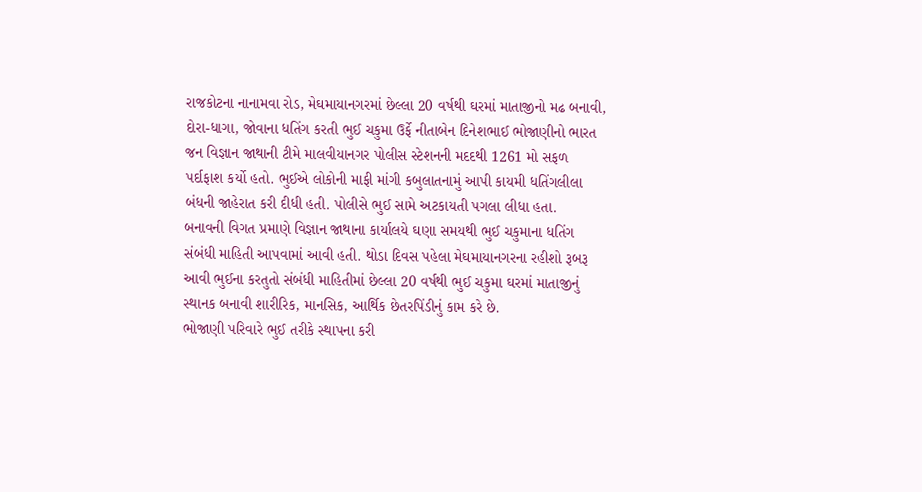રાજકોટના નાનામવા રોડ, મેઘમાયાનગરમાં છેલ્લા 20 વર્ષથી ઘરમાં માતાજીનો મઢ બનાવી, દોરા-ધાગા, જોવાના ધતિંગ કરતી ભુઈ ચકુમા ઉર્ફે નીતાબેન દિનેશભાઈ ભોજાણીનો ભારત જન વિજ્ઞાન જાથાની ટીમે માલવીયાનગર પોલીસ સ્ટેશનની મદદથી 1261 મો સફળ પર્દાફાશ કર્યો હતો. ભુઈએ લોકોની માફી માંગી કબુલાતનામું આપી કાયમી ધતિંગલીલા બંધની જાહેરાત કરી દીધી હતી. પોલીસે ભુઈ સામે અટકાયતી પગલા લીધા હતા.
બનાવની વિગત પ્રમાણે વિજ્ઞાન જાથાના કાર્યાલયે ઘણા સમયથી ભુઈ ચકુમાના ધતિંગ સંબંધી માહિતી આપવામાં આવી હતી. થોડા દિવસ પહેલા મેઘમાયાનગરના રહીશો રૂબરૂ આવી ભુઈના કરતુતો સંબંધી માહિતીમાં છેલ્લા 20 વર્ષથી ભુઈ ચકુમા ઘરમાં માતાજીનું સ્થાનક બનાવી શારીરિક, માનસિક, આર્થિક છેતરપિંડીનું કામ કરે છે.
ભોજાણી પરિવારે ભુઈ તરીકે સ્થાપના કરી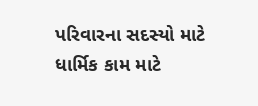પરિવારના સદસ્યો માટે ધાર્મિક કામ માટે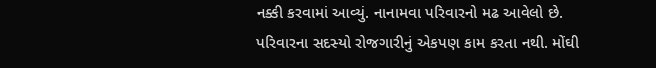નક્કી કરવામાં આવ્યું. નાનામવા પરિવારનો મઢ આવેલો છે. પરિવારના સદસ્યો રોજગારીનું એકપણ કામ કરતા નથી. મોંઘી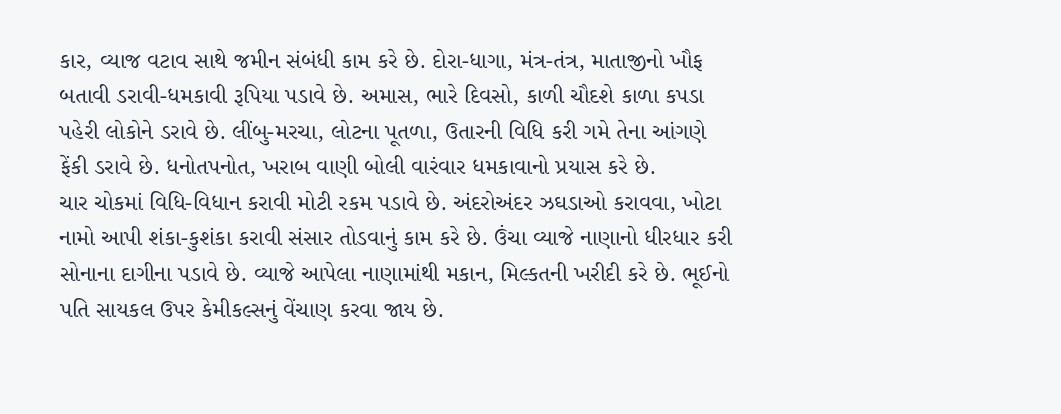કાર, વ્યાજ વટાવ સાથે જમીન સંબંધી કામ કરે છે. દોરા-ધાગા, મંત્ર-તંત્ર, માતાજીનો ખૌફ બતાવી ડરાવી-ધમકાવી રૂપિયા પડાવે છે. અમાસ, ભારે દિવસો, કાળી ચૌદશે કાળા કપડા પહેરી લોકોને ડરાવે છે. લીંબુ-મરચા, લોટના પૂતળા, ઉતારની વિધિ કરી ગમે તેના આંગણે ફેંકી ડરાવે છે. ધનોતપનોત, ખરાબ વાણી બોલી વારંવાર ધમકાવાનો પ્રયાસ કરે છે.
ચાર ચોકમાં વિધિ-વિધાન કરાવી મોટી રકમ પડાવે છે. અંદરોઅંદર ઝઘડાઓ કરાવવા, ખોટા નામો આપી શંકા-કુશંકા કરાવી સંસાર તોડવાનું કામ કરે છે. ઉંચા વ્યાજે નાણાનો ધીરધાર કરી સોનાના દાગીના પડાવે છે. વ્યાજે આપેલા નાણામાંથી મકાન, મિલ્કતની ખરીદી કરે છે. ભૂઈનો પતિ સાયકલ ઉપર કેમીકલ્સનું વેંચાણ કરવા જાય છે.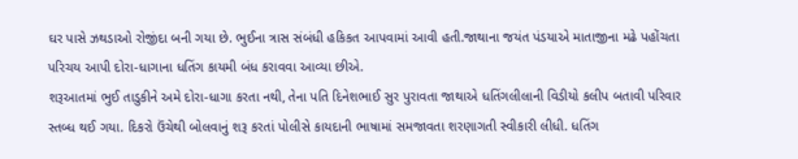ઘર પાસે ઝથડાઓ રોજીંદા બની ગયા છે. ભુઈના ત્રાસ સંબંધી હકિકત આપવામાં આવી હતી.જાથાના જયંત પંડયાએ માતાજીના મઢે પહોંચતા પરિચય આપી દોરા-ધાગાના ધતિંગ કાયમી બંધ કરાવવા આવ્યા છીએ.
શરૂઆતમાં ભુઈ તાડુકીને અમે દોરા-ધાગા કરતા નથી, તેના પતિ દિનેશભાઈ સુર પુરાવતા જાથાએ ધતિંગલીલાની વિડીયો કલીપ બતાવી પરિવાર સ્તબ્ધ થઈ ગયા. દિકરો ઉંચેથી બોલવાનું શરૂ કરતાં પોલીસે કાયદાની ભાષામાં સમજાવતા શરણાગતી સ્વીકારી લીધી. ધતિંગ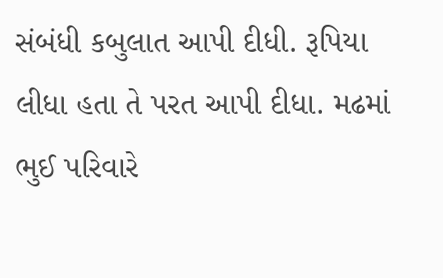સંબંધી કબુલાત આપી દીધી. રૂપિયા લીધા હતા તે પરત આપી દીધા. મઢમાં ભુઈ પરિવારે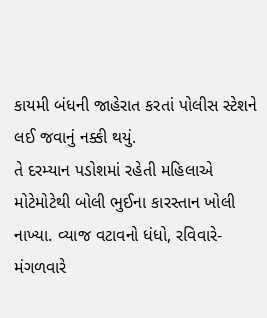કાયમી બંધની જાહેરાત કરતાં પોલીસ સ્ટેશને લઈ જવાનું નક્કી થયું.
તે દરમ્યાન પડોશમાં રહેતી મહિલાએ મોટેમોટેથી બોલી ભુઈના કારસ્તાન ખોલી નાખ્યા. વ્યાજ વટાવનો ધંધો, રવિવારે-મંગળવારે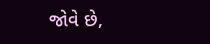જોવે છે,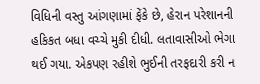વિધિની વસ્તુ આંગણામાં ફેંકે છે, હેરાન પરેશાનની હકિકત બધા વચ્ચે મુકી દીધી. લતાવાસીઓ ભેગા થઈ ગયા. એકપણ રહીશે ભુઈની તરફદારી કરી ન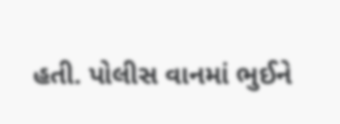હતી. પોલીસ વાનમાં ભુઈને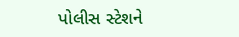પોલીસ સ્ટેશને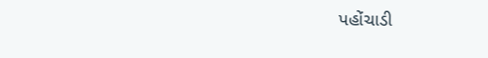પહોંચાડી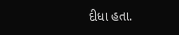દીધા હતા.